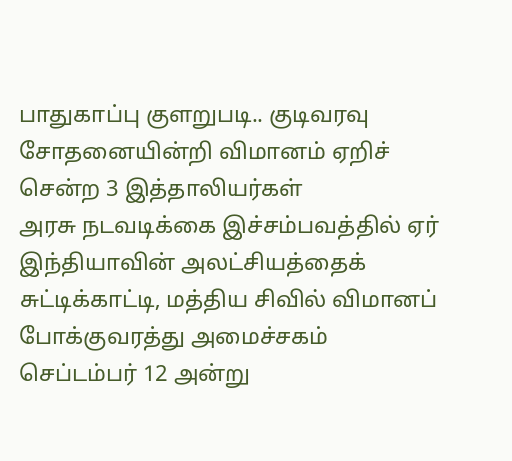பாதுகாப்பு குளறுபடி.. குடிவரவு சோதனையின்றி விமானம் ஏறிச் சென்ற 3 இத்தாலியர்கள்
அரசு நடவடிக்கை இச்சம்பவத்தில் ஏர் இந்தியாவின் அலட்சியத்தைக் சுட்டிக்காட்டி, மத்திய சிவில் விமானப் போக்குவரத்து அமைச்சகம் செப்டம்பர் 12 அன்று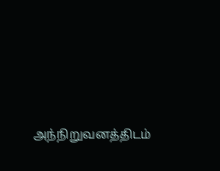அந்நிறுவனத்திடம்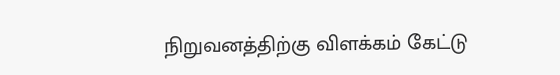நிறுவனத்திற்கு விளக்கம் கேட்டு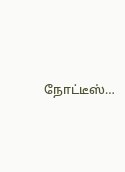நோட்டீஸ்…